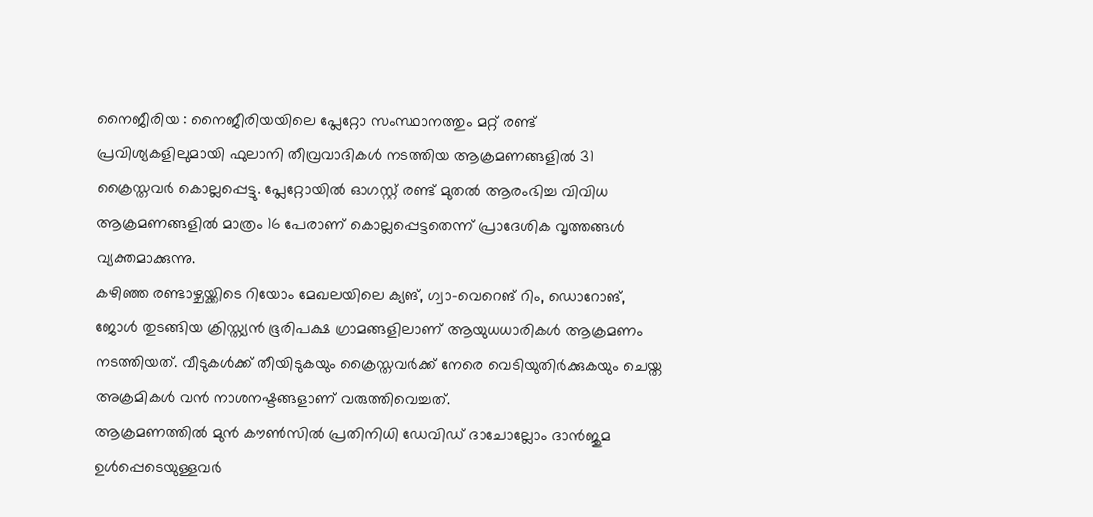നൈജീരിയ : നൈജീരിയയിലെ പ്ലേറ്റോ സംസ്ഥാനത്തും മറ്റ് രണ്ട് പ്രവിശ്യകളിലുമായി ഫുലാനി തീവ്രവാദികൾ നടത്തിയ ആക്രമണങ്ങളിൽ 31 ക്രൈസ്തവർ കൊല്ലപ്പെട്ടു. പ്ലേറ്റോയിൽ ഓഗസ്റ്റ് രണ്ട് മുതൽ ആരംഭിച്ച വിവിധ ആക്രമണങ്ങളിൽ മാത്രം 16 പേരാണ് കൊല്ലപ്പെട്ടതെന്ന് പ്രാദേശിക വൃത്തങ്ങൾ വ്യക്തമാക്കുന്നു.
കഴിഞ്ഞ രണ്ടാഴ്ചയ്ക്കിടെ റിയോം മേഖലയിലെ ക്യങ്, ഗ്വാ-വെറെങ് റിം, ഡൊറോങ്, ജോൾ തുടങ്ങിയ ക്രിസ്ത്യൻ ഭൂരിപക്ഷ ഗ്രാമങ്ങളിലാണ് ആയുധധാരികൾ ആക്രമണം നടത്തിയത്. വീടുകൾക്ക് തീയിടുകയും ക്രൈസ്തവർക്ക് നേരെ വെടിയുതിർക്കുകയും ചെയ്ത അക്രമികൾ വൻ നാശനഷ്ടങ്ങളാണ് വരുത്തിവെച്ചത്.
ആക്രമണത്തിൽ മുൻ കൗൺസിൽ പ്രതിനിധി ഡേവിഡ് ദാചോല്ലോം ദാൻജുമ ഉൾപ്പെടെയുള്ളവർ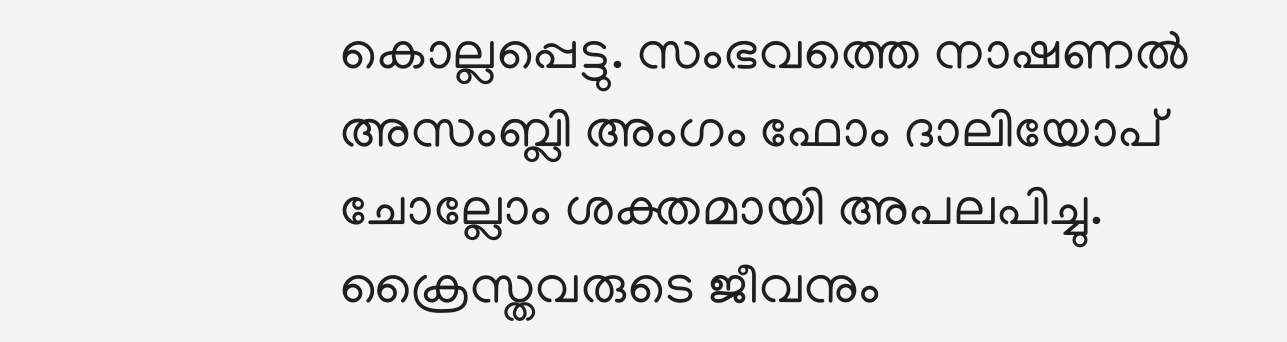കൊല്ലപ്പെട്ടു. സംഭവത്തെ നാഷണൽ അസംബ്ലി അംഗം ഫോം ദാലിയോപ് ചോല്ലോം ശക്തമായി അപലപിച്ചു. ക്രൈസ്തവരുടെ ജീവനും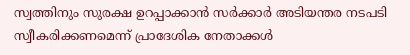സ്വത്തിനും സുരക്ഷ ഉറപ്പാക്കാൻ സർക്കാർ അടിയന്തര നടപടി സ്വീകരിക്കണമെന്ന് പ്രാദേശിക നേതാക്കൾ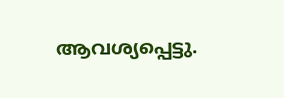ആവശ്യപ്പെട്ടു.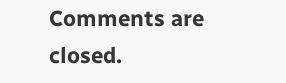Comments are closed.